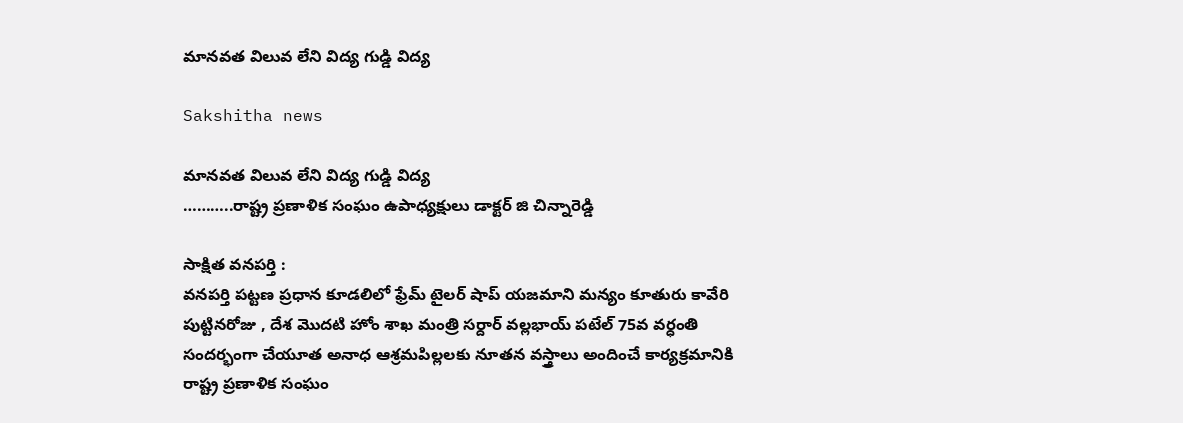మానవత విలువ లేని విద్య గుడ్డి విద్య

Sakshitha news

మానవత విలువ లేని విద్య గుడ్డి విద్య
………..రాష్ట్ర ప్రణాళిక సంఘం ఉపాధ్యక్షులు డాక్టర్ జి చిన్నారెడ్డి

సాక్షిత వనపర్తి :
వనపర్తి పట్టణ ప్రధాన కూడలిలో ఫ్రేమ్ టైలర్ షాప్ యజమాని మన్యం కూతురు కావేరి పుట్టినరోజు , దేశ మొదటి హోం శాఖ మంత్రి సర్దార్ వల్లభాయ్ పటేల్ 75వ వర్ధంతి సందర్భంగా చేయూత అనాధ ఆశ్రమపిల్లలకు నూతన వస్త్రాలు అందించే కార్యక్రమానికి రాష్ట్ర ప్రణాళిక సంఘం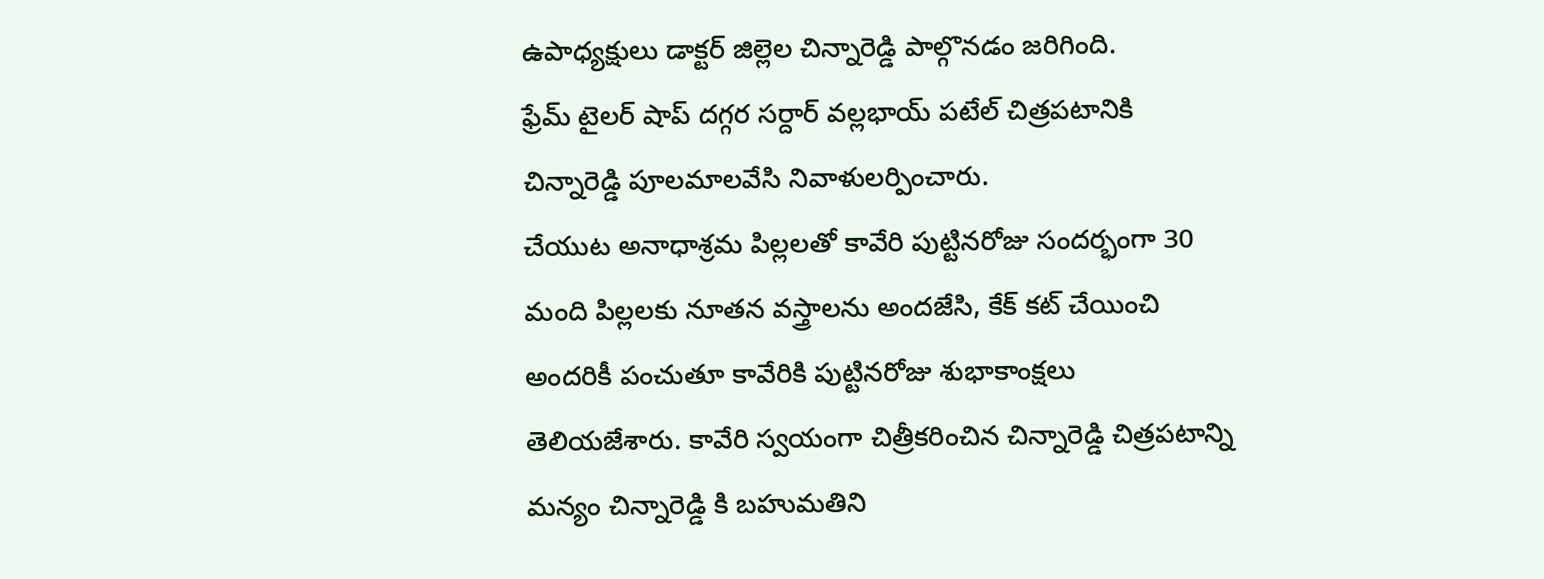ఉపాధ్యక్షులు డాక్టర్ జిల్లెల చిన్నారెడ్డి పాల్గొనడం జరిగింది.
ఫ్రేమ్ టైలర్ షాప్ దగ్గర సర్దార్ వల్లభాయ్ పటేల్ చిత్రపటానికి చిన్నారెడ్డి పూలమాలవేసి నివాళులర్పించారు.
చేయుట అనాధాశ్రమ పిల్లలతో కావేరి పుట్టినరోజు సందర్భంగా 30 మంది పిల్లలకు నూతన వస్త్రాలను అందజేసి, కేక్ కట్ చేయించి అందరికీ పంచుతూ కావేరికి పుట్టినరోజు శుభాకాంక్షలు తెలియజేశారు. కావేరి స్వయంగా చిత్రీకరించిన చిన్నారెడ్డి చిత్రపటాన్ని మన్యం చిన్నారెడ్డి కి బహుమతిని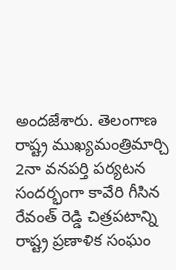అందజేశారు. తెలంగాణ రాష్ట్ర ముఖ్యమంత్రిమార్చి 2నా వనపర్తి పర్యటన సందర్భంగా కావేరి గీసిన రేవంత్ రెడ్డి చిత్రపటాన్ని రాష్ట్ర ప్రణాళిక సంఘం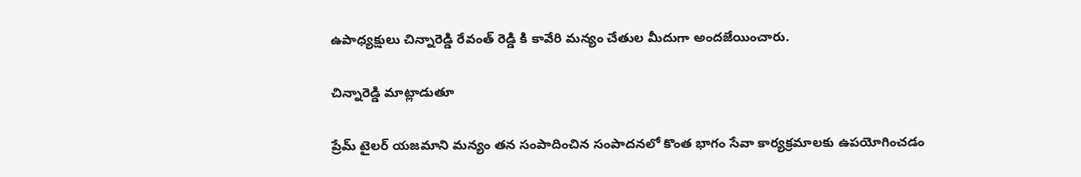ఉపాధ్యక్షులు చిన్నారెడ్డి రేవంత్ రెడ్డి కి కావేరి మన్యం చేతుల మీదుగా అందజేయించారు.

చిన్నారెడ్డి మాట్లాడుతూ

ప్రేమ్ టైలర్ యజమాని మన్యం తన సంపాదించిన సంపాదనలో కొంత భాగం సేవా కార్యక్రమాలకు ఉపయోగించడం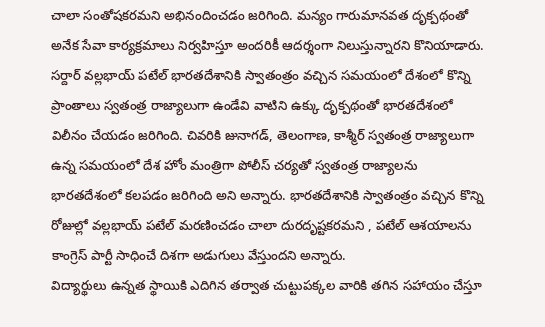చాలా సంతోషకరమని అభినందించడం జరిగింది. మన్యం గారుమానవత దృక్పథంతో అనేక సేవా కార్యక్రమాలు నిర్వహిస్తూ అందరికీ ఆదర్శంగా నిలుస్తున్నారని కొనియాడారు.
సర్దార్ వల్లభాయ్ పటేల్ భారతదేశానికి స్వాతంత్రం వచ్చిన సమయంలో దేశంలో కొన్ని ప్రాంతాలు స్వతంత్ర రాజ్యాలుగా ఉండేవి వాటిని ఉక్కు దృక్పథంతో భారతదేశంలో విలీనం చేయడం జరిగింది. చివరికి జునాగడ్, తెలంగాణ, కాశ్మీర్ స్వతంత్ర రాజ్యాలుగా ఉన్న సమయంలో దేశ హోం మంత్రిగా పోలీస్ చర్యతో స్వతంత్ర రాజ్యాలను భారతదేశంలో కలపడం జరిగింది అని అన్నారు. భారతదేశానికి స్వాతంత్రం వచ్చిన కొన్ని రోజుల్లో వల్లభాయ్ పటేల్ మరణించడం చాలా దురదృష్టకరమని , పటేల్ ఆశయాలను కాంగ్రెస్ పార్టీ సాధించే దిశగా అడుగులు వేస్తుందని అన్నారు.
విద్యార్థులు ఉన్నత స్థాయికి ఎదిగిన తర్వాత చుట్టుపక్కల వారికి తగిన సహాయం చేస్తూ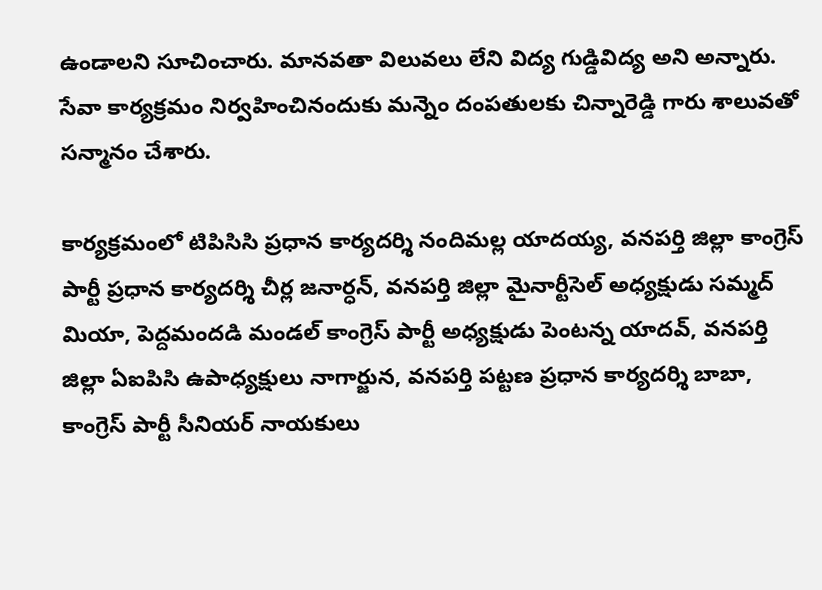ఉండాలని సూచించారు. మానవతా విలువలు లేని విద్య గుడ్డివిద్య అని అన్నారు. సేవా కార్యక్రమం నిర్వహించినందుకు మన్నెం దంపతులకు చిన్నారెడ్డి గారు శాలువతో సన్మానం చేశారు.

కార్యక్రమంలో టిపిసిసి ప్రధాన కార్యదర్శి నందిమల్ల యాదయ్య, వనపర్తి జిల్లా కాంగ్రెస్ పార్టీ ప్రధాన కార్యదర్శి చీర్ల జనార్ధన్, వనపర్తి జిల్లా మైనార్టీసెల్ అధ్యక్షుడు సమ్మద్ మియా, పెద్దమందడి మండల్ కాంగ్రెస్ పార్టీ అధ్యక్షుడు పెంటన్న యాదవ్, వనపర్తి జిల్లా ఏఐపిసి ఉపాధ్యక్షులు నాగార్జున, వనపర్తి పట్టణ ప్రధాన కార్యదర్శి బాబా, కాంగ్రెస్ పార్టీ సీనియర్ నాయకులు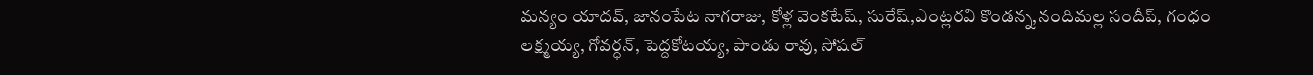మన్యం యాదవ్, జానంపేట నాగరాజు, కోళ్ల వెంకటేష్, సురేష్,ఎంట్లరవి కొండన్న,నందిమల్ల సందీప్, గంధం లక్ష్మయ్య, గోవర్ధన్, పెద్దకోటయ్య, పాండు రావు, సోషల్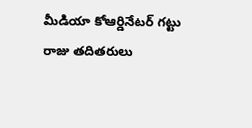మీడియా కోఆర్డినేటర్ గట్టు రాజు తదితరులు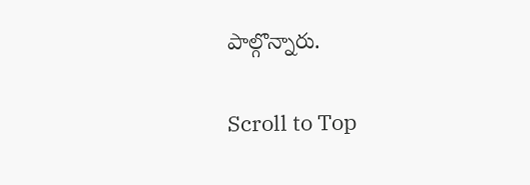పాల్గొన్నారు.

Scroll to Top